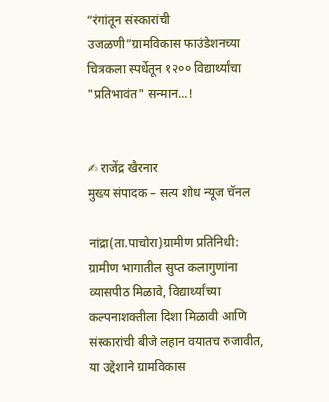“रंगांतून संस्कारांची उजळणी”ग्रामविकास फाउंडेशनच्या चित्रकला स्पर्धेतून १२०० विद्यार्थ्यांचा "प्रतिभावंत" सन्मान...!


✍ राजेंद्र खैरनार
मुख्य संपादक – सत्य शोध न्यूज चॅनल

नांद्रा(ता.पाचोरा)ग्रामीण प्रतिनिधी:
ग्रामीण भागातील सुप्त कलागुणांना व्यासपीठ मिळावे, विद्यार्थ्यांच्या कल्पनाशक्तीला दिशा मिळावी आणि संस्कारांची बीजे लहान वयातच रुजावीत, या उद्देशाने ग्रामविकास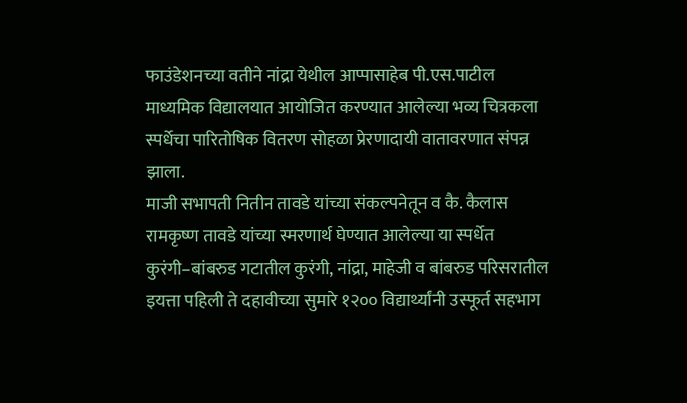फाउंडेशनच्या वतीने नांद्रा येथील आप्पासाहेब पी.एस.पाटील माध्यमिक विद्यालयात आयोजित करण्यात आलेल्या भव्य चित्रकला स्पर्धेचा पारितोषिक वितरण सोहळा प्रेरणादायी वातावरणात संपन्न झाला.
माजी सभापती नितीन तावडे यांच्या संकल्पनेतून व कै. कैलास रामकृष्ण तावडे यांच्या स्मरणार्थ घेण्यात आलेल्या या स्पर्धेत कुरंगी–बांबरुड गटातील कुरंगी, नांद्रा, माहेजी व बांबरुड परिसरातील इयत्ता पहिली ते दहावीच्या सुमारे १२०० विद्यार्थ्यांनी उस्फूर्त सहभाग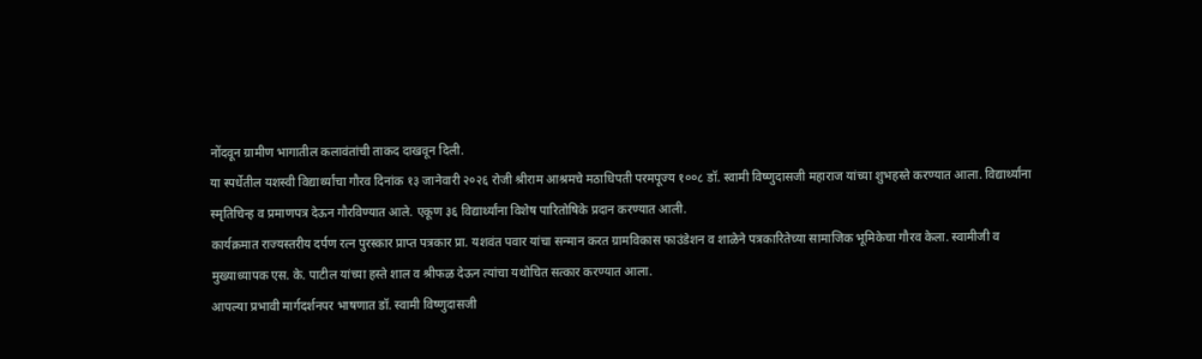नोंदवून ग्रामीण भागातील कलावंतांची ताकद दाखवून दिली.
या स्पर्धेतील यशस्वी विद्यार्थ्यांचा गौरव दिनांक १३ जानेवारी २०२६ रोजी श्रीराम आश्रमचे मठाधिपती परमपूज्य १००८ डॉ. स्वामी विष्णुदासजी महाराज यांच्या शुभहस्ते करण्यात आला. विद्यार्थ्यांना स्मृतिचिन्ह व प्रमाणपत्र देऊन गौरविण्यात आले. एकूण ३६ विद्यार्थ्यांना विशेष पारितोषिके प्रदान करण्यात आली.
कार्यक्रमात राज्यस्तरीय दर्पण रत्न पुरस्कार प्राप्त पत्रकार प्रा. यशवंत पवार यांचा सन्मान करत ग्रामविकास फाउंडेशन व शाळेने पत्रकारितेच्या सामाजिक भूमिकेचा गौरव केला. स्वामीजी व मुख्याध्यापक एस. के. पाटील यांच्या हस्ते शाल व श्रीफळ देऊन त्यांचा यथोचित सत्कार करण्यात आला.
आपल्या प्रभावी मार्गदर्शनपर भाषणात डॉ. स्वामी विष्णुदासजी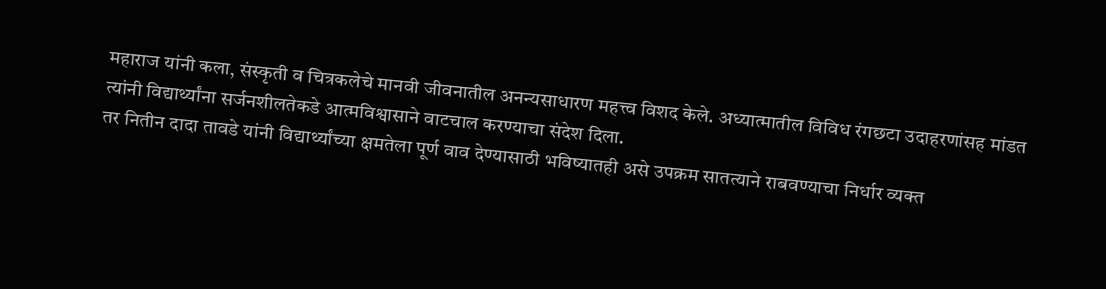महाराज यांनी कला, संस्कृती व चित्रकलेचे मानवी जीवनातील अनन्यसाधारण महत्त्व विशद केले. अध्यात्मातील विविध रंगछटा उदाहरणांसह मांडत त्यांनी विद्यार्थ्यांना सर्जनशीलतेकडे आत्मविश्वासाने वाटचाल करण्याचा संदेश दिला.
तर नितीन दादा तावडे यांनी विद्यार्थ्यांच्या क्षमतेला पूर्ण वाव देण्यासाठी भविष्यातही असे उपक्रम सातत्याने राबवण्याचा निर्धार व्यक्त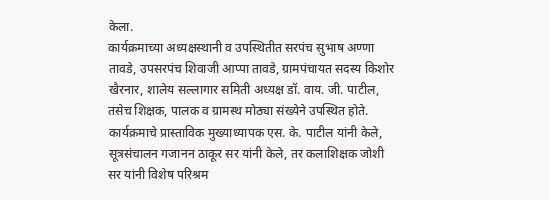केला.
कार्यक्रमाच्या अध्यक्षस्थानी व उपस्थितीत सरपंच सुभाष अण्णा तावडे, उपसरपंच शिवाजी आप्पा तावडे, ग्रामपंचायत सदस्य किशोर खैरनार, शालेय सल्लागार समिती अध्यक्ष डॉ. वाय. जी. पाटील, तसेच शिक्षक, पालक व ग्रामस्थ मोठ्या संख्येने उपस्थित होते.
कार्यक्रमाचे प्रास्ताविक मुख्याध्यापक एस. के. पाटील यांनी केले, सूत्रसंचालन गजानन ठाकूर सर यांनी केले, तर कलाशिक्षक जोशी सर यांनी विशेष परिश्रम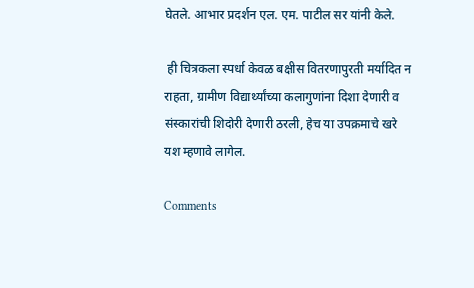घेतले. आभार प्रदर्शन एल. एम. पाटील सर यांनी केले.

 ही चित्रकला स्पर्धा केवळ बक्षीस वितरणापुरती मर्यादित न राहता, ग्रामीण विद्यार्थ्यांच्या कलागुणांना दिशा देणारी व संस्कारांची शिदोरी देणारी ठरली, हेच या उपक्रमाचे खरे यश म्हणावे लागेल.

Comments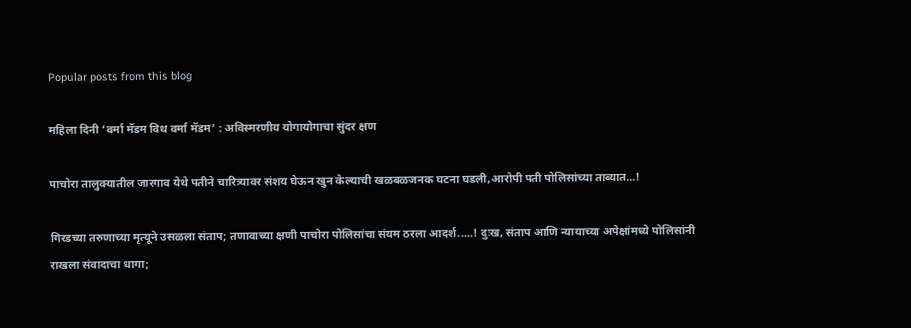Popular posts from this blog

महिला दिनी ‘वर्मा मॅडम विथ वर्मा मॅडम’ : अविस्मरणीय योगायोगाचा सुंदर क्षण

पाचोरा तालुक्यातील जारगाव येथे पतीने चारित्र्यावर संशय घेऊन खुन केल्याची खळबळजनक घटना घडली,आरोपी पती पोलिसांच्या ताब्यात...!

गिरडच्या तरुणाच्या मृत्यूने उसळला संताप; तणावाच्या क्षणी पाचोरा पोलिसांचा संयम ठरला आदर्श.....! दुःख, संताप आणि न्यायाच्या अपेक्षांमध्ये पोलिसांनी राखला संवादाचा धागा;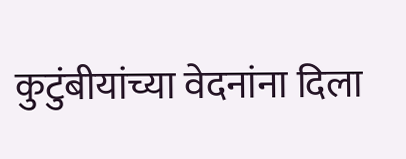कुटुंबीयांच्या वेदनांना दिला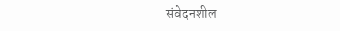संवेदनशील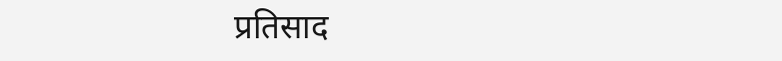प्रतिसाद